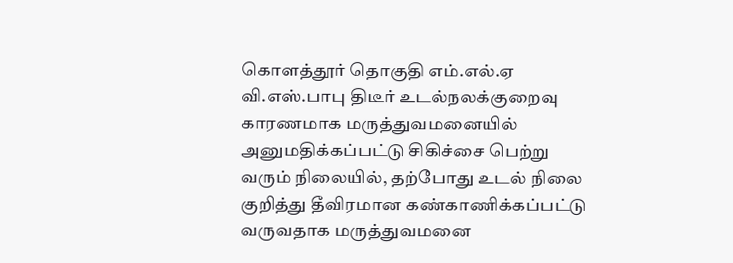கொளத்தூர் தொகுதி எம்.எல்.ஏ வி.எஸ்.பாபு திடீர் உடல்நலக்குறைவு காரணமாக மருத்துவமனையில் அனுமதிக்கப்பட்டு சிகிச்சை பெற்று வரும் நிலையில், தற்போது உடல் நிலை குறித்து தீவிரமான கண்காணிக்கப்பட்டு வருவதாக மருத்துவமனை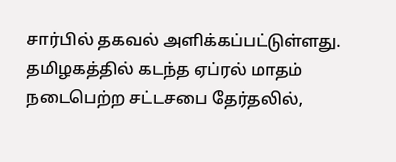சார்பில் தகவல் அளிக்கப்பட்டுள்ளது.
தமிழகத்தில் கடந்த ஏப்ரல் மாதம் நடைபெற்ற சட்டசபை தேர்தலில்,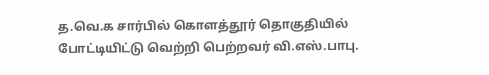த.வெ.க சார்பில் கொளத்தூர் தொகுதியில் போட்டியிட்டு வெற்றி பெற்றவர் வி.எஸ்.பாபு.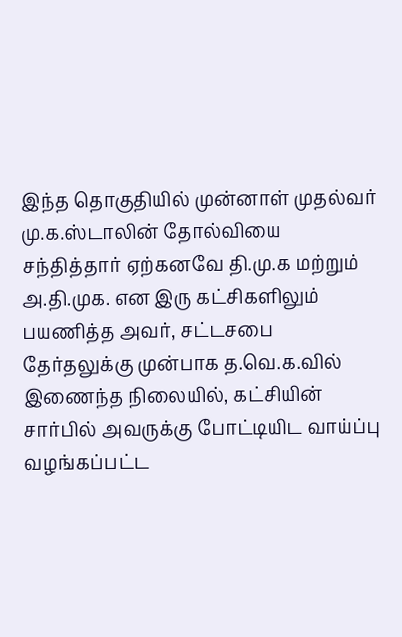இந்த தொகுதியில் முன்னாள் முதல்வர் மு.க.ஸ்டாலின் தோல்வியை சந்தித்தார் ஏற்கனவே தி.மு.க மற்றும் அ.தி.முக. என இரு கட்சிகளிலும் பயணித்த அவர், சட்டசபை தேர்தலுக்கு முன்பாக த.வெ.க.வில் இணைந்த நிலையில், கட்சியின் சார்பில் அவருக்கு போட்டியிட வாய்ப்பு வழங்கப்பட்ட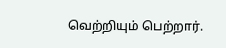வெற்றியும் பெற்றார்.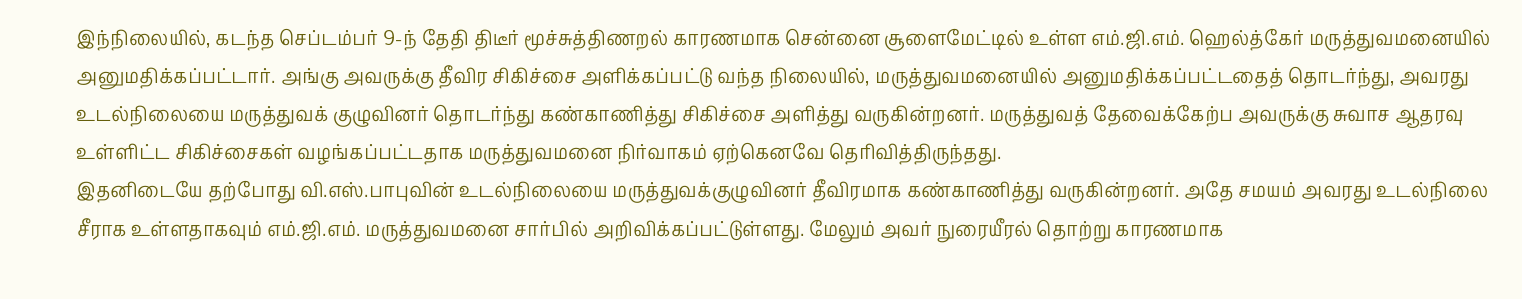இந்நிலையில், கடந்த செப்டம்பர் 9-ந் தேதி திடீர் மூச்சுத்திணறல் காரணமாக சென்னை சூளைமேட்டில் உள்ள எம்.ஜி.எம். ஹெல்த்கேர் மருத்துவமனையில் அனுமதிக்கப்பட்டார். அங்கு அவருக்கு தீவிர சிகிச்சை அளிக்கப்பட்டு வந்த நிலையில், மருத்துவமனையில் அனுமதிக்கப்பட்டதைத் தொடர்ந்து, அவரது உடல்நிலையை மருத்துவக் குழுவினர் தொடர்ந்து கண்காணித்து சிகிச்சை அளித்து வருகின்றனர். மருத்துவத் தேவைக்கேற்ப அவருக்கு சுவாச ஆதரவு உள்ளிட்ட சிகிச்சைகள் வழங்கப்பட்டதாக மருத்துவமனை நிர்வாகம் ஏற்கெனவே தெரிவித்திருந்தது.
இதனிடையே தற்போது வி.எஸ்.பாபுவின் உடல்நிலையை மருத்துவக்குழுவினர் தீவிரமாக கண்காணித்து வருகின்றனர். அதே சமயம் அவரது உடல்நிலை சீராக உள்ளதாகவும் எம்.ஜி.எம். மருத்துவமனை சார்பில் அறிவிக்கப்பட்டுள்ளது. மேலும் அவர் நுரையீரல் தொற்று காரணமாக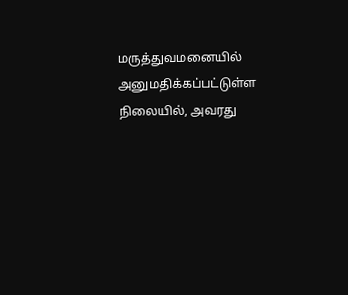மருத்துவமனையில் அனுமதிக்கப்பட்டுள்ள நிலையில், அவரது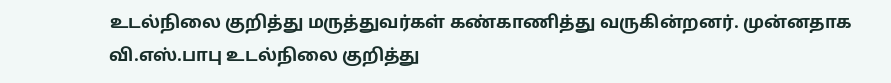உடல்நிலை குறித்து மருத்துவர்கள் கண்காணித்து வருகின்றனர். முன்னதாக வி.எஸ்.பாபு உடல்நிலை குறித்து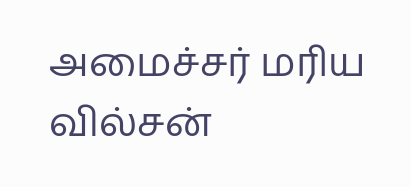அமைச்சர் மரிய வில்சன்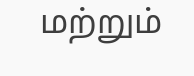மற்றும்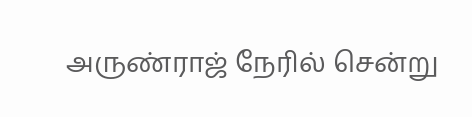அருண்ராஜ் நேரில் சென்று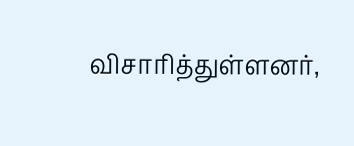விசாரித்துள்ளனர்,